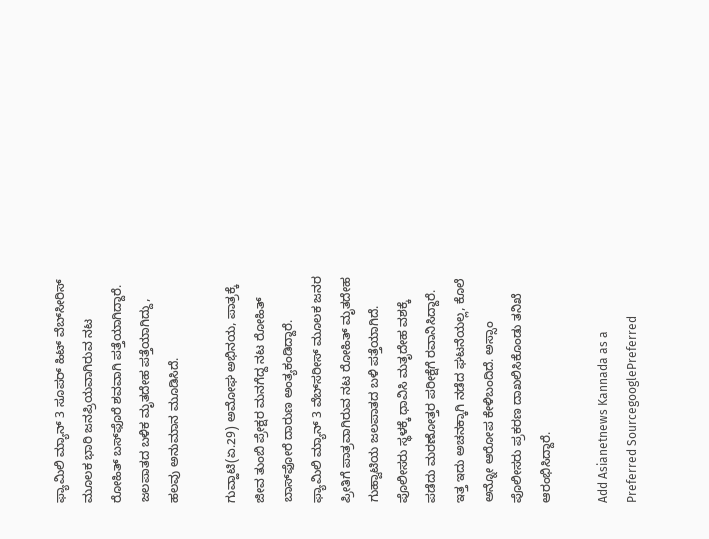ಫ್ಯಾಮಿಲಿ ಮ್ಯಾನ್ 3 ಸೂಪರ್ ಹಿಟ್ ವೆಬ್‌ಸೀರಿಸ್ ಮೂಲಕ ಭಾರಿ ಜನಪ್ರಿಯವಾಗಿರುವ ನಟ ರೋಹಿತ್ ಬಸ್‌ಫೊರೆ ಶವವಾಗಿ ಪತ್ತೆಯಾಗಿದ್ದಾರೆ. ಜಲಪಾತದ ಬಳಿಕ ಮೃತದೇಹ ಪತ್ತೆಯಾಗಿದ್ದು, ಹಲವು ಅನುಮಾನ ಮೂಡಿಸಿದೆ.

ಗುವ್ಹಾಟಿ(ಏ.29) ಅಮೋಘ ಅಭಿನಯ, ಪಾತ್ರಕ್ಕೆ ಜೀವ ತುಂಬಿ ಪ್ರೇಕ್ಷರ ಮನಗೆದ್ದ ನಟ ರೋಹಿತ್ ಬಾಸ್‌ಫೋರೆ ದಾರುಣ ಅಂತ್ಯಕಂಡಿದ್ದಾರೆ. ಫ್ಯಾಮಿಲಿ ಮ್ಯಾನ್ 3 ವೆಬ್‌ಸರೀಸ್ ಮೂಲಕ ಜನರ ಪ್ರೀತಿಗೆ ಪಾತ್ರವಾಗಿರುವ ನಟ ರೋಹಿತ್ ಮೃತದೇಹ ಗುಹ್ವಾಟಿಯ ಜಲಪಾತದ ಬಳಿ ಪತ್ತೆಯಾಗಿದೆ. ಪೊಲೀಸರು ಸ್ಥಳಕ್ಕೆ ಧಾವಿಸಿ ಮತೃದೇಹ ವಶಕ್ಕೆ ಪಡೆದು ಮರಣೋತ್ತರ ಪರೀಕ್ಷೆಗೆ ರವಾನಿಸಿದ್ದಾರೆ. ಇತ್ತ ಇದು ಅಚನಕ್ಕಾಗಿ ನಡೆದ ಘಟನೆಯಲ್ಲ, ಕೊಲೆ ಅನ್ನೋ ಆರೋಪ ಕೇಳಿಬಂದಿದೆ. ಅಸ್ಸಾಂ ಪೊಲೀಸರು ಪ್ರಕರಣ ದಾಖಲಿಸಿಕೊಂಡು ತನಿಖೆ ಆರಂಭಿಸಿದ್ದಾರೆ.

Add Asianetnews Kannada as a Preferred SourcegooglePreferred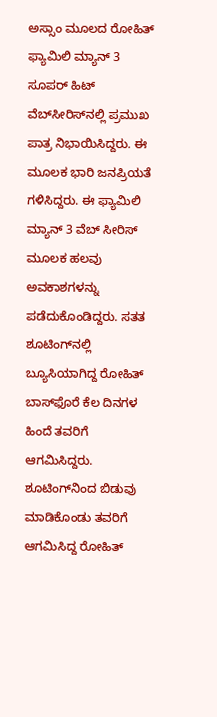ಅಸ್ಸಾಂ ಮೂಲದ ರೋಹಿತ್ ಫ್ಯಾಮಿಲಿ ಮ್ಯಾನ್ 3 ಸೂಪರ್ ಹಿಟ್ ವೆಬ್‌ಸೀರಿಸ್‌ನಲ್ಲಿ ಪ್ರಮುಖ ಪಾತ್ರ ನಿಭಾಯಿಸಿದ್ದರು. ಈ ಮೂಲಕ ಭಾರಿ ಜನಪ್ರಿಯತೆ ಗಳಿಸಿದ್ದರು. ಈ ಫ್ಯಾಮಿಲಿ ಮ್ಯಾನ್ 3 ವೆಬ್ ಸೀರಿಸ್ ಮೂಲಕ ಹಲವು ಅವಕಾಶಗಳನ್ನು ಪಡೆದುಕೊಂಡಿದ್ದರು. ಸತತ ಶೂಟಿಂಗ್‌ನಲ್ಲಿ ಬ್ಯೂಸಿಯಾಗಿದ್ದ ರೋಹಿತ್ ಬಾಸ್‌ಫೊರೆ ಕೆಲ ದಿನಗಳ ಹಿಂದೆ ತವರಿಗೆ ಆಗಮಿಸಿದ್ದರು. ಶೂಟಿಂಗ್‌ನಿಂದ ಬಿಡುವು ಮಾಡಿಕೊಂಡು ತವರಿಗೆ ಆಗಮಿಸಿದ್ದ ರೋಹಿತ್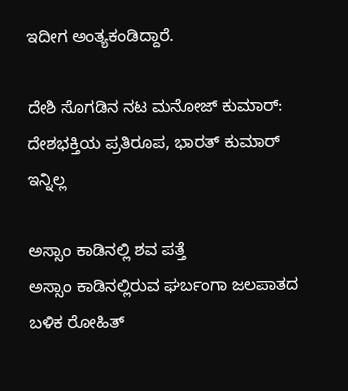ಇದೀಗ ಅಂತ್ಯಕಂಡಿದ್ದಾರೆ.

ದೇಶಿ ಸೊಗಡಿನ ನಟ ಮನೋಜ್ ಕುಮಾರ್: ದೇಶಭಕ್ತಿಯ ಪ್ರತಿರೂಪ, ಭಾರತ್ ಕುಮಾರ್ ಇನ್ನಿಲ್ಲ

ಅಸ್ಸಾಂ ಕಾಡಿನಲ್ಲಿ ಶವ ಪತ್ತೆ
ಅಸ್ಸಾಂ ಕಾಡಿನಲ್ಲಿರುವ ಘರ್ಬಂಗಾ ಜಲಪಾತದ ಬಳಿಕ ರೋಹಿತ್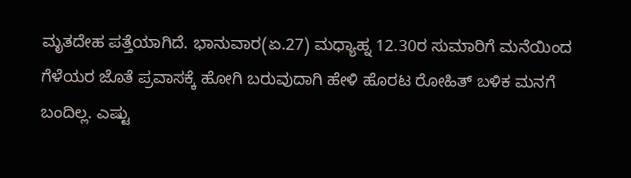ಮೃತದೇಹ ಪತ್ತೆಯಾಗಿದೆ. ಭಾನುವಾರ(ಏ.27) ಮಧ್ಯಾಹ್ನ 12.30ರ ಸುಮಾರಿಗೆ ಮನೆಯಿಂದ ಗೆಳೆಯರ ಜೊತೆ ಪ್ರವಾಸಕ್ಕೆ ಹೋಗಿ ಬರುವುದಾಗಿ ಹೇಳಿ ಹೊರಟ ರೋಹಿತ್ ಬಳಿಕ ಮನಗೆ ಬಂದಿಲ್ಲ. ಎಷ್ಟು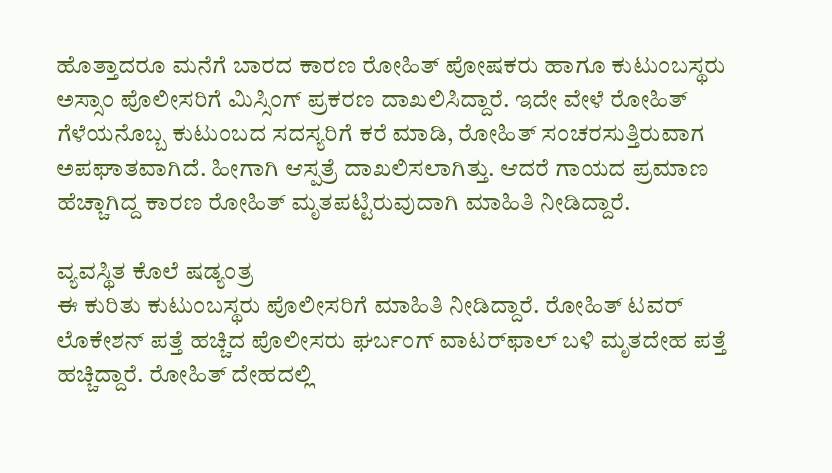ಹೊತ್ತಾದರೂ ಮನೆಗೆ ಬಾರದ ಕಾರಣ ರೋಹಿತ್ ಪೋಷಕರು ಹಾಗೂ ಕುಟುಂಬಸ್ಥರು ಅಸ್ಸಾಂ ಪೊಲೀಸರಿಗೆ ಮಿಸ್ಸಿಂಗ್ ಪ್ರಕರಣ ದಾಖಲಿಸಿದ್ದಾರೆ. ಇದೇ ವೇಳೆ ರೋಹಿತ್ ಗೆಳೆಯನೊಬ್ಬ ಕುಟುಂಬದ ಸದಸ್ಯರಿಗೆ ಕರೆ ಮಾಡಿ, ರೋಹಿತ್ ಸಂಚರಸುತ್ತಿರುವಾಗ ಅಪಘಾತವಾಗಿದೆ. ಹೀಗಾಗಿ ಆಸ್ಪತ್ರೆ ದಾಖಲಿಸಲಾಗಿತ್ತು. ಆದರೆ ಗಾಯದ ಪ್ರಮಾಣ ಹೆಚ್ಚಾಗಿದ್ದ ಕಾರಣ ರೋಹಿತ್ ಮೃತಪಟ್ಟಿರುವುದಾಗಿ ಮಾಹಿತಿ ನೀಡಿದ್ದಾರೆ.

ವ್ಯವಸ್ಥಿತ ಕೊಲೆ ಷಡ್ಯಂತ್ರ
ಈ ಕುರಿತು ಕುಟುಂಬಸ್ಥರು ಪೊಲೀಸರಿಗೆ ಮಾಹಿತಿ ನೀಡಿದ್ದಾರೆ. ರೋಹಿತ್ ಟವರ್ ಲೊಕೇಶನ್ ಪತ್ತೆ ಹಚ್ಚಿದ ಪೊಲೀಸರು ಘರ್ಬಂಗ್ ವಾಟರ್‌ಫಾಲ್ ಬಳಿ ಮೃತದೇಹ ಪತ್ತೆ ಹಚ್ಚಿದ್ದಾರೆ. ರೋಹಿತ್ ದೇಹದಲ್ಲಿ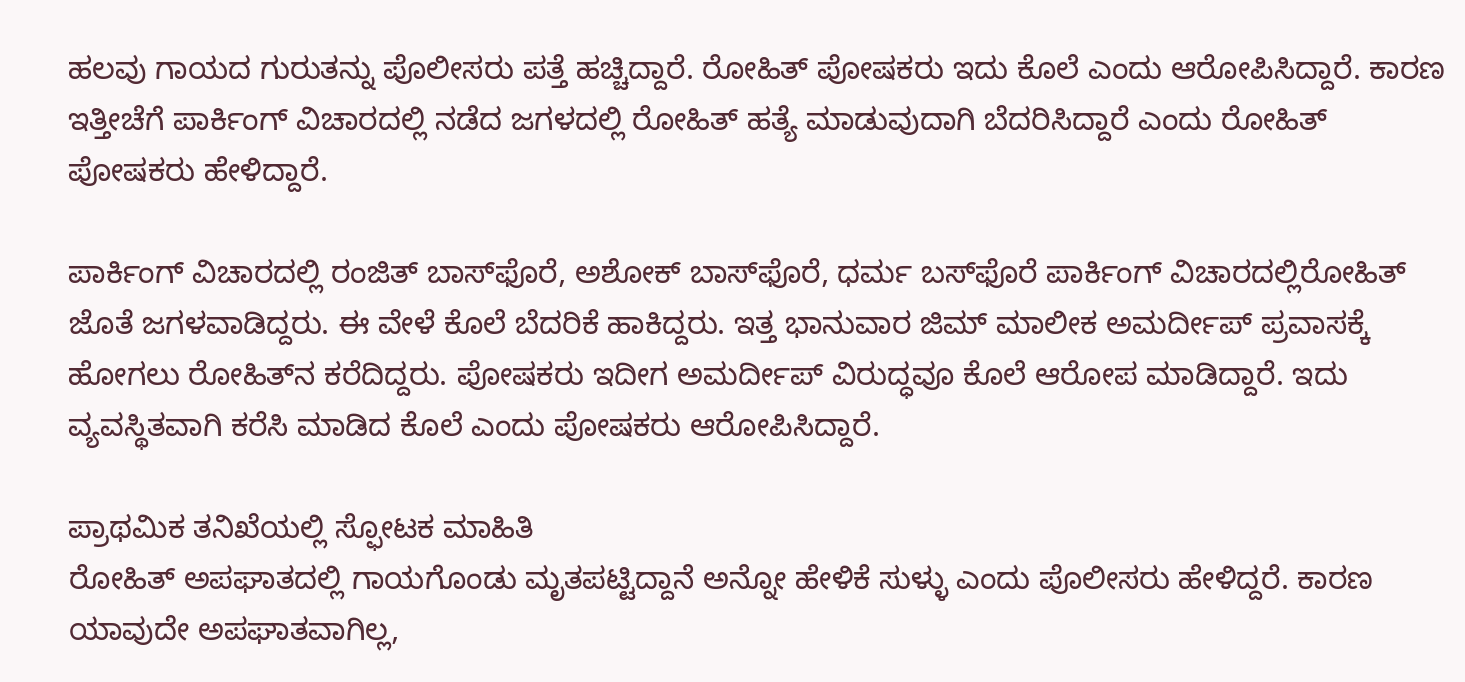ಹಲವು ಗಾಯದ ಗುರುತನ್ನು ಪೊಲೀಸರು ಪತ್ತೆ ಹಚ್ಚಿದ್ದಾರೆ. ರೋಹಿತ್ ಪೋಷಕರು ಇದು ಕೊಲೆ ಎಂದು ಆರೋಪಿಸಿದ್ದಾರೆ. ಕಾರಣ ಇತ್ತೀಚೆಗೆ ಪಾರ್ಕಿಂಗ್ ವಿಚಾರದಲ್ಲಿ ನಡೆದ ಜಗಳದಲ್ಲಿ ರೋಹಿತ್ ಹತ್ಯೆ ಮಾಡುವುದಾಗಿ ಬೆದರಿಸಿದ್ದಾರೆ ಎಂದು ರೋಹಿತ್ ಪೋಷಕರು ಹೇಳಿದ್ದಾರೆ.

ಪಾರ್ಕಿಂಗ್ ವಿಚಾರದಲ್ಲಿ ರಂಜಿತ್ ಬಾಸ್‌ಫೊರೆ, ಅಶೋಕ್ ಬಾಸ್‌ಫೊರೆ, ಧರ್ಮ ಬಸ್‌ಫೊರೆ ಪಾರ್ಕಿಂಗ್ ವಿಚಾರದಲ್ಲಿರೋಹಿತ್ ಜೊತೆ ಜಗಳವಾಡಿದ್ದರು. ಈ ವೇಳೆ ಕೊಲೆ ಬೆದರಿಕೆ ಹಾಕಿದ್ದರು. ಇತ್ತ ಭಾನುವಾರ ಜಿಮ್ ಮಾಲೀಕ ಅಮರ್ದೀಪ್ ಪ್ರವಾಸಕ್ಕೆ ಹೋಗಲು ರೋಹಿತ್‌ನ ಕರೆದಿದ್ದರು. ಪೋಷಕರು ಇದೀಗ ಅಮರ್ದೀಪ್ ವಿರುದ್ಧವೂ ಕೊಲೆ ಆರೋಪ ಮಾಡಿದ್ದಾರೆ. ಇದು ವ್ಯವಸ್ಥಿತವಾಗಿ ಕರೆಸಿ ಮಾಡಿದ ಕೊಲೆ ಎಂದು ಪೋಷಕರು ಆರೋಪಿಸಿದ್ದಾರೆ.

ಪ್ರಾಥಮಿಕ ತನಿಖೆಯಲ್ಲಿ ಸ್ಫೋಟಕ ಮಾಹಿತಿ
ರೋಹಿತ್ ಅಪಘಾತದಲ್ಲಿ ಗಾಯಗೊಂಡು ಮೃತಪಟ್ಟಿದ್ದಾನೆ ಅನ್ನೋ ಹೇಳಿಕೆ ಸುಳ್ಳು ಎಂದು ಪೊಲೀಸರು ಹೇಳಿದ್ದರೆ. ಕಾರಣ ಯಾವುದೇ ಅಪಘಾತವಾಗಿಲ್ಲ,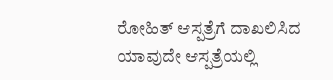ರೋಹಿತ್ ಆಸ್ಪತ್ರೆಗೆ ದಾಖಲಿಸಿದ ಯಾವುದೇ ಆಸ್ಪತ್ರೆಯಲ್ಲಿ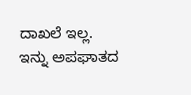ದಾಖಲೆ ಇಲ್ಲ. ಇನ್ನು ಅಪಘಾತದ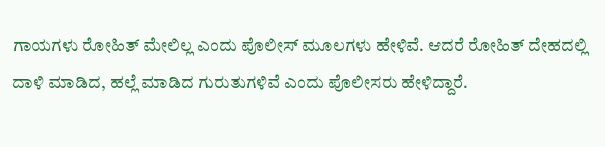ಗಾಯಗಳು ರೋಹಿತ್ ಮೇಲಿಲ್ಲ ಎಂದು ಪೊಲೀಸ್ ಮೂಲಗಳು ಹೇಳಿವೆ. ಆದರೆ ರೋಹಿತ್ ದೇಹದಲ್ಲಿ ದಾಳಿ ಮಾಡಿದ, ಹಲ್ಲೆ ಮಾಡಿದ ಗುರುತುಗಳಿವೆ ಎಂದು ಪೊಲೀಸರು ಹೇಳಿದ್ದಾರೆ.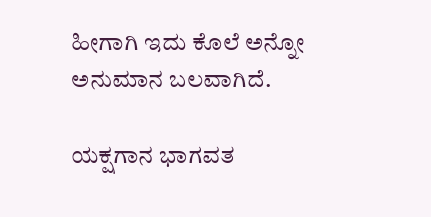ಹೀಗಾಗಿ ಇದು ಕೊಲೆ ಅನ್ನೋ ಅನುಮಾನ ಬಲವಾಗಿದೆ.

ಯಕ್ಷಗಾನ ಭಾಗವತ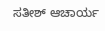ಸತೀಶ್ ಆಚಾರ್ಯ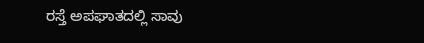ರಸ್ತೆ ಅಪಘಾತದಲ್ಲಿ ಸಾವು